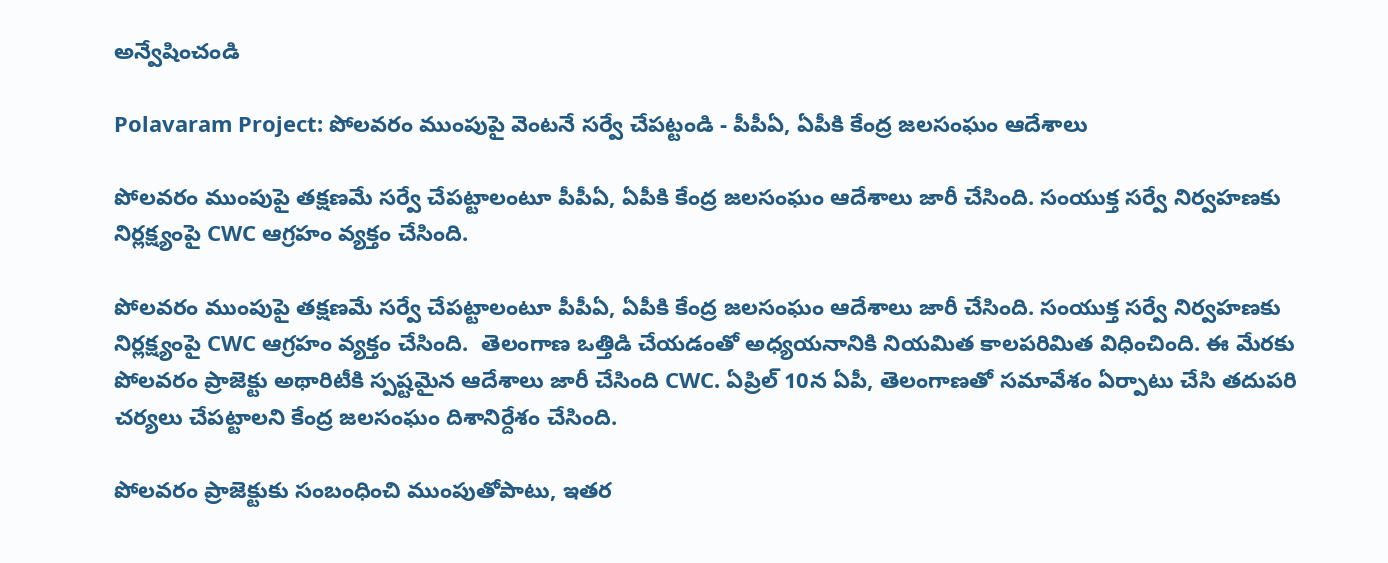అన్వేషించండి

Polavaram Project: పోలవరం ముంపుపై వెంటనే సర్వే చేపట్టండి - పీపీఏ, ఏపీకి కేంద్ర జలసంఘం ఆదేశాలు

పోలవరం ముంపుపై తక్షణమే సర్వే చేపట్టాలంటూ పీపీఏ, ఏపీకి కేంద్ర జలసంఘం ఆదేశాలు జారీ చేసింది. సంయుక్త సర్వే నిర్వహణకు నిర్లక్ష్యంపై CWC ఆగ్రహం వ్యక్తం చేసింది.

పోలవరం ముంపుపై తక్షణమే సర్వే చేపట్టాలంటూ పీపీఏ, ఏపీకి కేంద్ర జలసంఘం ఆదేశాలు జారీ చేసింది. సంయుక్త సర్వే నిర్వహణకు నిర్లక్ష్యంపై CWC ఆగ్రహం వ్యక్తం చేసింది.  తెలంగాణ ఒత్తిడి చేయడంతో అధ్యయనానికి నియమిత కాలపరిమిత విధించింది. ఈ మేరకు పోలవరం ప్రాజెక్టు అథారిటీకి స్పష్టమైన ఆదేశాలు జారీ చేసింది CWC. ఏప్రిల్ 10న ఏపీ, తెలంగాణతో సమావేశం ఏర్పాటు చేసి తదుపరి చర్యలు చేపట్టాలని కేంద్ర జలసంఘం దిశానిర్దేశం చేసింది.

పోలవరం ప్రాజెక్టుకు సంబంధించి ముంపుతోపాటు, ఇతర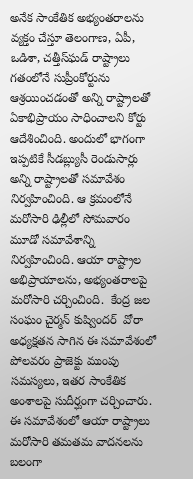అనేక సాంకేతిక అభ్యంతరాలను వ్యక్తం చేస్తూ తెలంగాణ, ఏపీ, ఒడిశా, చత్తీస్‌ఘడ్‌ రాష్ట్రాలు గతంలోనే సుప్రీంకోర్టును ఆశ్రయించడంతో అన్ని రాష్ట్రాలతో ఏకాభిప్రాయం సాధించాలని కోర్టు ఆదేశించింది. అందులో భాగంగా ఇప్పటికే సీడబ్ల్యుసీ రెండుసార్లు అన్ని రాష్ట్రాలతో సమావేశం నిర్వహించింది. ఆ క్రమంలోనే మరోసారి ఢిల్లీలో సోమవారం మూడో సమావేశాన్ని నిర్వహించింది. ఆయా రాష్ట్రాల అభిప్రాయాలను, అభ్యంతరాలపై మరోసారి చర్చించింది.  కేంద్ర జల సంఘం చైర్మన్‌ కుష్విందర్‌  వోరా అధ్యక్షతన సాగిన ఈ సమావేశంలో పోలవరం ప్రాజెక్టు ముంపు సమస్యలు, ఇతర సాంకేతిక అంశాలపై సుదీర్ఘంగా చర్చించారు. ఈ సమావేశంలో ఆయా రాష్ట్రాలు మరోసారి తమతమ వాదనలను బలంగా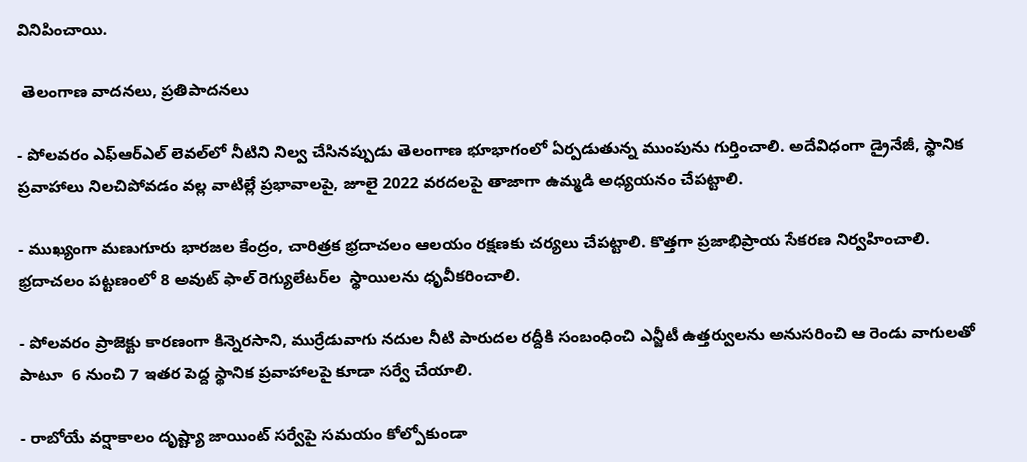వినిపించాయి.

 తెలంగాణ వాదనలు, ప్రతిపాదనలు

- పోలవరం ఎఫ్‌ఆర్‌ఎల్‌ లెవల్‌లో నీటిని నిల్వ చేసినప్పుడు తెలంగాణ భూభాగంలో ఏర్పడుతున్న ముంపును గుర్తించాలి. అదేవిధంగా డ్రైనేజీ, స్థానిక ప్రవాహాలు నిలచిపోవడం వల్ల వాటిల్లే ప్రభావాలపై, జూలై 2022 వరదలపై తాజాగా ఉమ్మడి అధ్యయనం చేపట్టాలి.

- ముఖ్యంగా మణుగూరు భారజల కేంద్రం, చారిత్రక భ్రదాచలం ఆలయం రక్షణకు చర్యలు చేపట్టాలి. కొత్తగా ప్రజాభిప్రాయ సేకరణ నిర్వహించాలి. భ్రదాచలం పట్టణంలో 8 అవుట్‌ ఫాల్‌ రెగ్యులేటర్‌ల  స్థాయిలను ధృవీకరించాలి.

- పోలవరం ప్రాజెక్టు కారణంగా కిన్నెరసాని, ముర్రేడువాగు నదుల నీటి పారుదల రద్దీకి సంబంధించి ఎన్జీటీ ఉత్తర్వులను అనుసరించి ఆ రెండు వాగులతో పాటూ  6 నుంచి 7 ఇతర పెద్ద స్థానిక ప్రవాహాలపై కూడా సర్వే చేయాలి.

- రాబోయే వర్షాకాలం దృష్ట్యా జాయింట్‌ సర్వేపై సమయం కోల్పోకుండా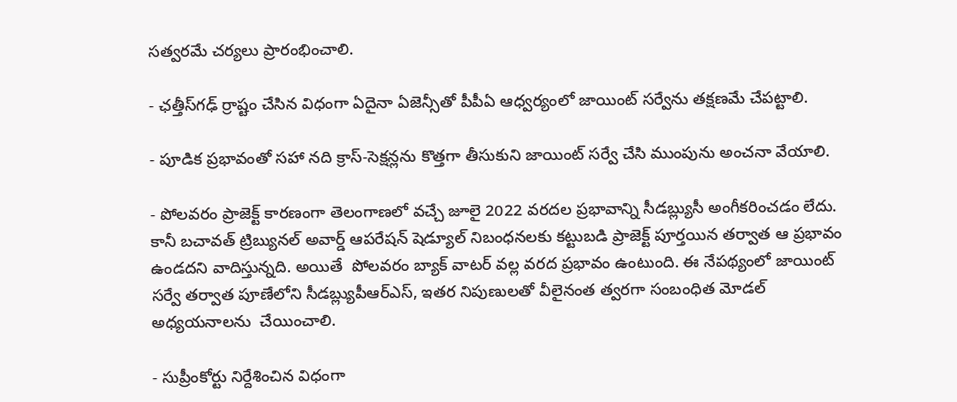సత్వరమే చర్యలు ప్రారంభించాలి.

- ఛత్తీస్‌గఢ్‌ ర్రాష్టం చేసిన విధంగా ఏదైనా ఏజెన్సీతో పీపీఏ ఆధ్వర్యంలో జాయింట్‌ సర్వేను తక్షణమే చేపట్టాలి.

- పూడిక ప్రభావంతో సహా నది క్రాస్‌-సెక్షన్లను కొత్తగా తీసుకుని జాయింట్‌ సర్వే చేసి ముంపును అంచనా వేయాలి.

- పోలవరం ప్రాజెక్ట్‌ కారణంగా తెలంగాణలో వచ్చే జూలై 2022 వరదల ప్రభావాన్ని సీడబ్ల్యుసీ అంగీకరించడం లేదు. కానీ బచావత్‌ ట్రిబ్యునల్‌ అవార్డ్‌ ఆపరేషన్‌ షెడ్యూల్‌ నిబంధనలకు కట్టుబడి ప్రాజెక్ట్‌ పూర్తయిన తర్వాత ఆ ప్రభావం ఉండదని వాదిస్తున్నది. అయితే  పోలవరం బ్యాక్‌ వాటర్‌ వల్ల వరద ప్రభావం ఉంటుంది. ఈ నేపథ్యంలో జాయింట్‌ సర్వే తర్వాత పూణేలోని సీడబ్ల్యుపీఆర్‌ఎస్‌, ఇతర నిపుణులతో వీలైనంత త్వరగా సంబంధిత మోడల్‌ అధ్యయనాలను  చేయించాలి.

- సుప్రీంకోర్టు నిర్దేశించిన విధంగా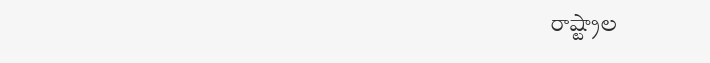రాష్ట్రాల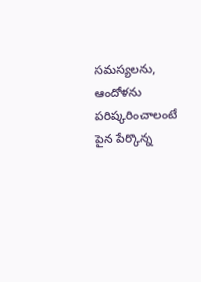సమస్యలను, ఆందోళను పరిష్కరించాలంటే పైన పేర్కొన్న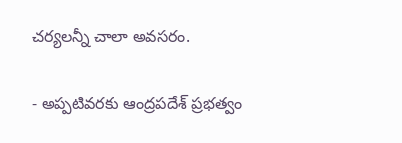చర్యలన్నీ చాలా అవసరం.

- అప్పటివరకు ఆంద్రపదేశ్‌ ప్రభత్వం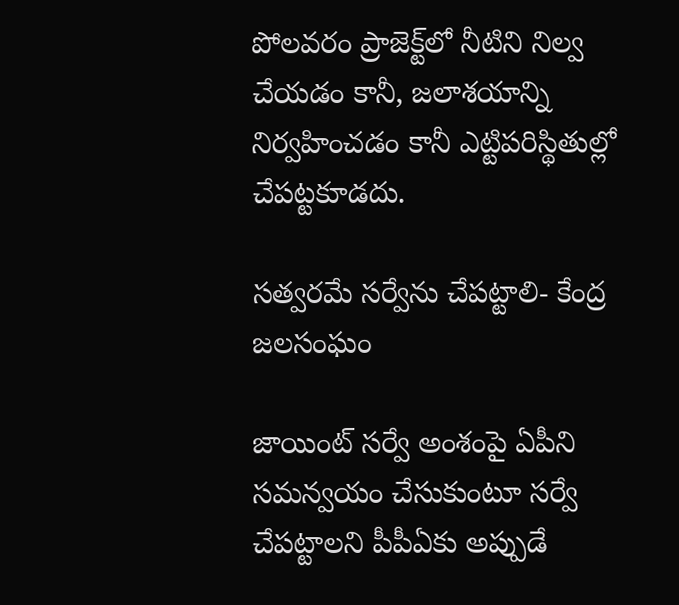పోలవరం ప్రాజెక్ట్‌లో నీటిని నిల్వ చేయడం కానీ, జలాశయాన్ని నిర్వహించడం కానీ ఎట్టిపరిస్థితుల్లో చేపట్టకూడదు.

సత్వరమే సర్వేను చేపట్టాలి- కేంద్ర జలసంఘం

జాయింట్‌ సర్వే అంశంపై ఏపీని సమన్వయం చేసుకుంటూ సర్వే చేపట్టాలని పీపీఏకు అప్పుడే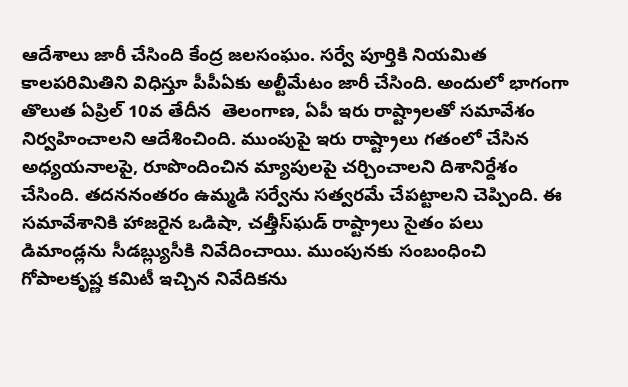ఆదేశాలు జారీ చేసింది కేంద్ర జలసంఘం. సర్వే పూర్తికి నియమిత కాలపరిమితిని విధిస్తూ పీపీఏకు అల్టీమేటం జారీ చేసింది. అందులో భాగంగా తొలుత ఏప్రిల్‌ 10వ తేదీన  తెలంగాణ, ఏపీ ఇరు రాష్ట్రాలతో సమావేశం నిర్వహించాలని ఆదేశించింది. ముంపుపై ఇరు రాష్ట్రాలు గతంలో చేసిన అధ్యయనాలపై, రూపొందించిన మ్యాపులపై చర్చించాలని దిశానిర్దేశం చేసింది. తదననంతరం ఉమ్మడి సర్వేను సత్వరమే చేపట్టాలని చెప్పింది. ఈ సమావేశానికి హాజరైన ఒడిషా, చత్తీస్‌ఘడ్‌ రాష్ట్రాలు సైతం పలు డిమాండ్లను సీడబ్ల్యుసీకి నివేదించాయి. ముంపునకు సంబంధించి గోపాలకృష్ణ కమిటీ ఇచ్చిన నివేదికను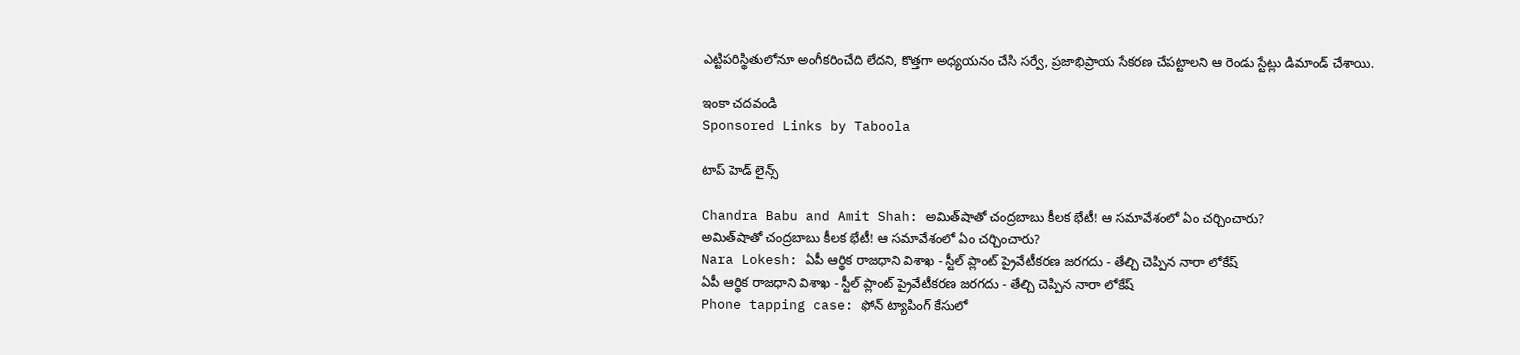ఎట్టిపరిస్థితులోనూ అంగీకరించేది లేదని, కొత్తగా అధ్యయనం చేసి సర్వే, ప్రజాభిప్రాయ సేకరణ చేపట్టాలని ఆ రెండు స్టేట్లు డిమాండ్‌ చేశాయి.

ఇంకా చదవండి
Sponsored Links by Taboola

టాప్ హెడ్ లైన్స్

Chandra Babu and Amit Shah: అమిత్‌షాతో చంద్రబాబు కీలక భేటీ! ఆ సమావేశంలో ఏం చర్చించారు?
అమిత్‌షాతో చంద్రబాబు కీలక భేటీ! ఆ సమావేశంలో ఏం చర్చించారు?
Nara Lokesh: ఏపీ ఆర్థిక రాజధాని విశాఖ - స్టీల్ ప్లాంట్ ప్రైవేటీకరణ జరగదు - తేల్చి చెప్పిన నారా లోకేష్
ఏపీ ఆర్థిక రాజధాని విశాఖ - స్టీల్ ప్లాంట్ ప్రైవేటీకరణ జరగదు - తేల్చి చెప్పిన నారా లోకేష్
Phone tapping case: ఫోన్ ట్యాపింగ్ కేసులో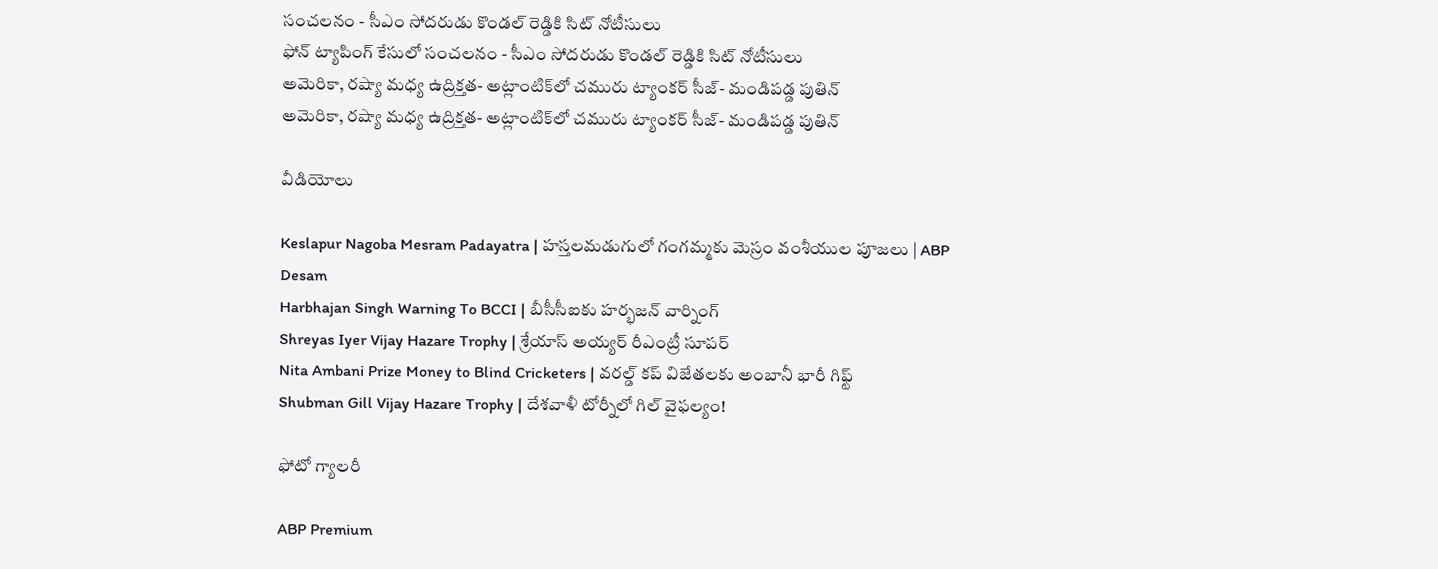సంచలనం - సీఎం సోదరుడు కొండల్ రెడ్డికి సిట్ నోటీసులు
ఫోన్ ట్యాపింగ్ కేసులో సంచలనం - సీఎం సోదరుడు కొండల్ రెడ్డికి సిట్ నోటీసులు
అమెరికా, రష్యా మధ్య ఉద్రిక్తత- అట్లాంటిక్‌లో చమురు ట్యాంకర్‌ సీజ్‌- మండిపడ్డ పుతిన్
అమెరికా, రష్యా మధ్య ఉద్రిక్తత- అట్లాంటిక్‌లో చమురు ట్యాంకర్‌ సీజ్‌- మండిపడ్డ పుతిన్

వీడియోలు

Keslapur Nagoba Mesram Padayatra | హస్తలమడుగులో గంగమ్మకు మెస్రం వంశీయుల పూజలు | ABP Desam
Harbhajan Singh Warning To BCCI | బీసీసీఐకు హర్భజన్ వార్నింగ్
Shreyas Iyer Vijay Hazare Trophy | శ్రేయాస్ అయ్య‌ర్‌ రీఎంట్రీ సూపర్
Nita Ambani Prize Money to Blind Cricketers | వరల్డ్ కప్ విజేతలకు అంబానీ భారీ గిఫ్ట్
Shubman Gill Vijay Hazare Trophy | దేశవాళీ టోర్నీలో గిల్ వైఫల్యం!

ఫోటో గ్యాలరీ

ABP Premium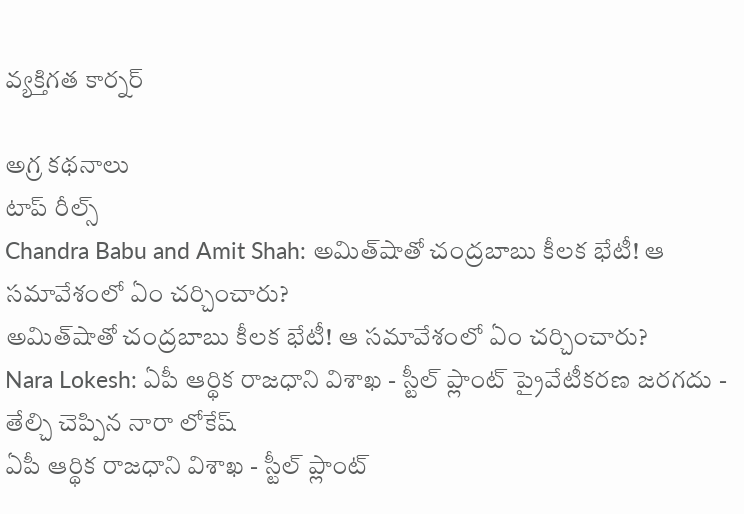వ్యక్తిగత కార్నర్

అగ్ర కథనాలు
టాప్ రీల్స్
Chandra Babu and Amit Shah: అమిత్‌షాతో చంద్రబాబు కీలక భేటీ! ఆ సమావేశంలో ఏం చర్చించారు?
అమిత్‌షాతో చంద్రబాబు కీలక భేటీ! ఆ సమావేశంలో ఏం చర్చించారు?
Nara Lokesh: ఏపీ ఆర్థిక రాజధాని విశాఖ - స్టీల్ ప్లాంట్ ప్రైవేటీకరణ జరగదు - తేల్చి చెప్పిన నారా లోకేష్
ఏపీ ఆర్థిక రాజధాని విశాఖ - స్టీల్ ప్లాంట్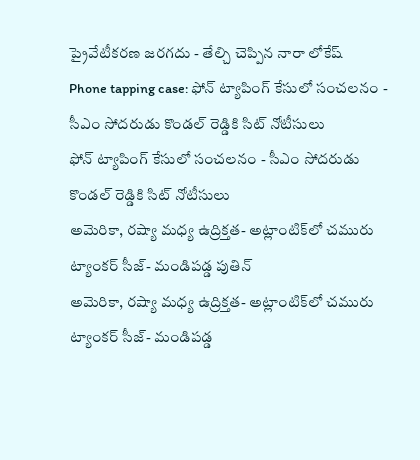ప్రైవేటీకరణ జరగదు - తేల్చి చెప్పిన నారా లోకేష్
Phone tapping case: ఫోన్ ట్యాపింగ్ కేసులో సంచలనం - సీఎం సోదరుడు కొండల్ రెడ్డికి సిట్ నోటీసులు
ఫోన్ ట్యాపింగ్ కేసులో సంచలనం - సీఎం సోదరుడు కొండల్ రెడ్డికి సిట్ నోటీసులు
అమెరికా, రష్యా మధ్య ఉద్రిక్తత- అట్లాంటిక్‌లో చమురు ట్యాంకర్‌ సీజ్‌- మండిపడ్డ పుతిన్
అమెరికా, రష్యా మధ్య ఉద్రిక్తత- అట్లాంటిక్‌లో చమురు ట్యాంకర్‌ సీజ్‌- మండిపడ్డ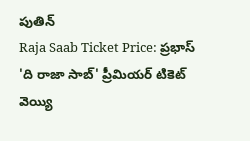పుతిన్
Raja Saab Ticket Price: ప్రభాస్ 'ది రాజా సాబ్' ప్రీమియర్ టికెట్ వెయ్యి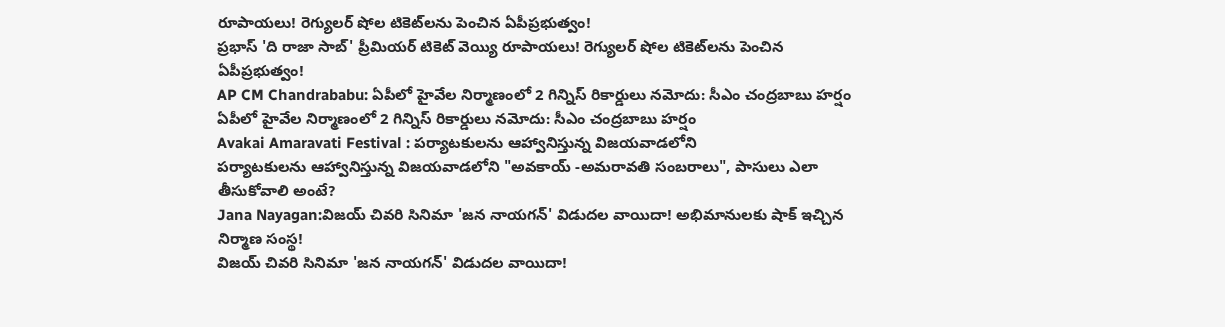రూపాయలు! రెగ్యులర్ షోల టికెట్‌లను పెంచిన ఏపీప్రభుత్వం!
ప్రభాస్ 'ది రాజా సాబ్' ప్రీమియర్ టికెట్ వెయ్యి రూపాయలు! రెగ్యులర్ షోల టికెట్‌లను పెంచిన ఏపీప్రభుత్వం!
AP CM Chandrababu: ఏపీలో హైవేల నిర్మాణంలో 2 గిన్నిస్ రికార్డులు నమోదు: సీఎం చంద్రబాబు హర్షం
ఏపీలో హైవేల నిర్మాణంలో 2 గిన్నిస్ రికార్డులు నమోదు: సీఎం చంద్రబాబు హర్షం
Avakai Amaravati Festival : పర్యాటకులను ఆహ్వానిస్తున్న విజయవాడలోని
పర్యాటకులను ఆహ్వానిస్తున్న విజయవాడలోని "అవకాయ్ -అమరావతి సంబరాలు", పాసులు ఎలా తీసుకోవాలి అంటే?
Jana Nayagan:విజయ్ చివరి సినిమా 'జన నాయగన్' విడుదల వాయిదా! అభిమానులకు షాక్ ఇచ్చిన నిర్మాణ సంస్థ!
విజయ్ చివరి సినిమా 'జన నాయగన్' విడుదల వాయిదా!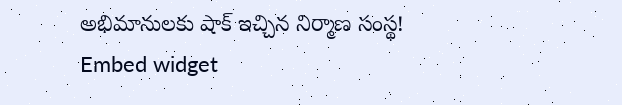అభిమానులకు షాక్ ఇచ్చిన నిర్మాణ సంస్థ!
Embed widget